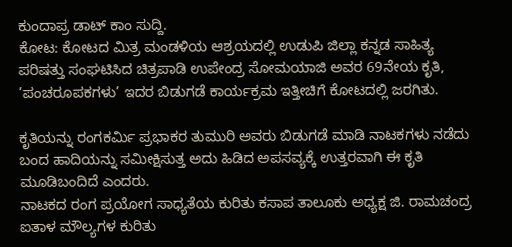ಕುಂದಾಪ್ರ ಡಾಟ್ ಕಾಂ ಸುದ್ದಿ.
ಕೋಟ: ಕೋಟದ ಮಿತ್ರ ಮಂಡಳಿಯ ಆಶ್ರಯದಲ್ಲಿ ಉಡುಪಿ ಜಿಲ್ಲಾ ಕನ್ನಡ ಸಾಹಿತ್ಯ ಪರಿಷತ್ತು ಸಂಘಟಿಸಿದ ಚಿತ್ರಪಾಡಿ ಉಪೇಂದ್ರ ಸೋಮಯಾಜಿ ಅವರ 69ನೇಯ ಕೃತಿ, ’ಪಂಚರೂಪಕಗಳು’ ಇದರ ಬಿಡುಗಡೆ ಕಾರ್ಯಕ್ರಮ ಇತ್ತೀಚಿಗೆ ಕೋಟದಲ್ಲಿ ಜರಗಿತು.

ಕೃತಿಯನ್ನು ರಂಗಕರ್ಮಿ ಪ್ರಭಾಕರ ತುಮುರಿ ಅವರು ಬಿಡುಗಡೆ ಮಾಡಿ ನಾಟಕಗಳು ನಡೆದು ಬಂದ ಹಾದಿಯನ್ನು ಸಮೀಕ್ಷಿಸುತ್ತ ಅದು ಹಿಡಿದ ಅಪಸವ್ಯಕ್ಕೆ ಉತ್ತರವಾಗಿ ಈ ಕೃತಿ ಮೂಡಿಬಂದಿದೆ ಎಂದರು.
ನಾಟಕದ ರಂಗ ಪ್ರಯೋಗ ಸಾಧ್ಯತೆಯ ಕುರಿತು ಕಸಾಪ ತಾಲೂಕು ಅಧ್ಯಕ್ಷ ಜಿ. ರಾಮಚಂದ್ರ ಐತಾಳ ಮೌಲ್ಯಗಳ ಕುರಿತು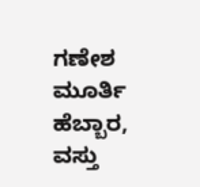ಗಣೇಶ ಮೂರ್ತಿ ಹೆಬ್ಬಾರ, ವಸ್ತು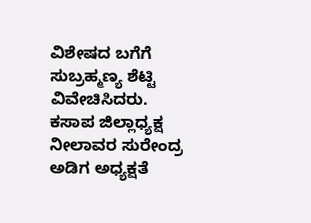ವಿಶೇಷದ ಬಗೆಗೆ ಸುಬ್ರಹ್ಮಣ್ಯ ಶೆಟ್ಟಿ ವಿವೇಚಿಸಿದರು. ಕಸಾಪ ಜಿಲ್ಲಾಧ್ಯಕ್ಷ ನೀಲಾವರ ಸುರೇಂದ್ರ ಅಡಿಗ ಅಧ್ಯಕ್ಷತೆ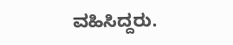ವಹಿಸಿದ್ದರು.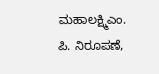ಮಹಾಲಕ್ಷ್ಮಿಎಂ. ಪಿ. ನಿರೂಪಣೆ,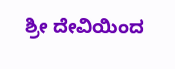ಶ್ರೀ ದೇವಿಯಿಂದ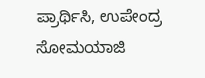ಪ್ರಾರ್ಥಿಸಿ, ಉಪೇಂದ್ರ ಸೋಮಯಾಜಿ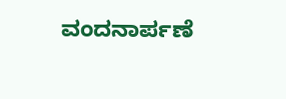ವಂದನಾರ್ಪಣೆ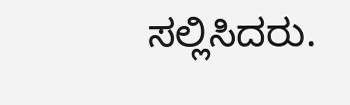ಸಲ್ಲಿಸಿದರು.